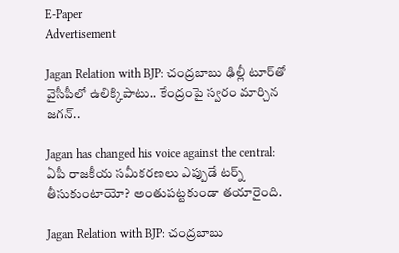E-Paper
Advertisement

Jagan Relation with BJP: చంద్రబాబు ఢిల్లీ టూర్‌తో వైసీపీలో ఉలిక్కిపాటు.. కేంద్రంపై స్వరం మార్చిన జగన్..

Jagan has changed his voice against the central: ఏపీ రాజకీయ సమీకరణలు ఎప్పుడే టర్న్ తీసుకుంటాయో? అంతుపట్టకుండా తయారైంది.

Jagan Relation with BJP: చంద్రబాబు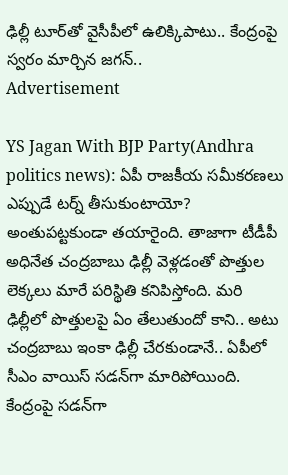ఢిల్లీ టూర్‌తో వైసీపీలో ఉలిక్కిపాటు.. కేంద్రంపై స్వరం మార్చిన జగన్..
Advertisement

YS Jagan With BJP Party(Andhra politics news): ఏపీ రాజకీయ సమీకరణలు ఎప్పుడే టర్న్ తీసుకుంటాయో? అంతుపట్టకుండా తయారైంది. తాజాగా టీడీపీ అధినేత చంద్రబాబు ఢిల్లీ వెళ్లడంతో పొత్తుల లెక్కలు మారే పరిస్థితి కనిపిస్తోంది. మరి ఢిల్లీలో పొత్తులపై ఏం తేలుతుందో కాని.. అటు చంద్రబాబు ఇంకా ఢిల్లీ చేరకుండానే.. ఏపీలో సీఎం వాయిస్ సడన్‌గా మారిపోయింది. కేంద్రంపై సడన్‌గా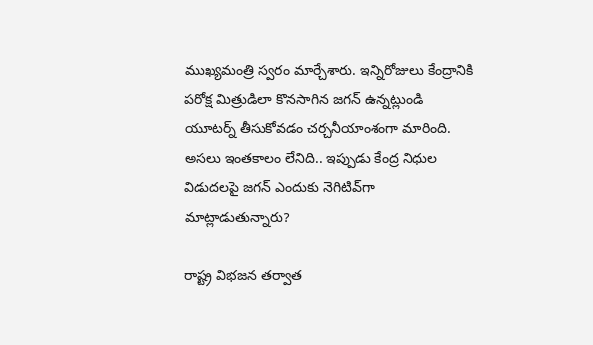ముఖ్యమంత్రి స్వరం మార్చేశారు. ఇన్నిరోజులు కేంద్రానికి పరోక్ష మిత్రుడిలా కొనసాగిన జగన్ ఉన్నట్లుండి యూటర్న్ తీసుకోవడం చర్చనీయాంశంగా మారింది. అసలు ఇంతకాలం లేనిది.. ఇప్పుడు కేంద్ర నిధుల విడుదలపై జగన్ ఎందుకు నెగిటివ్‌గా మాట్లాడుతున్నారు?

రాష్ట్ర విభజన తర్వాత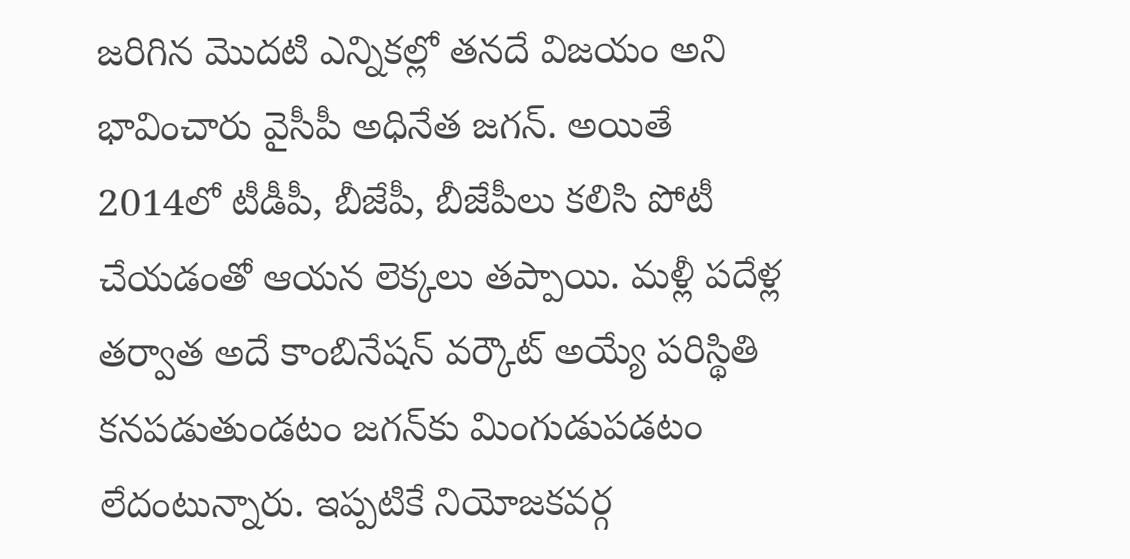జరిగిన మొదటి ఎన్నికల్లో తనదే విజయం అని భావించారు వైసీపీ అధినేత జగన్. అయితే 2014లో టీడీపీ, బీజేపీ, బీజేపీలు కలిసి పోటీ చేయడంతో ఆయన లెక్కలు తప్పాయి. మళ్లీ పదేళ్ల తర్వాత అదే కాంబినేషన్ వర్కౌట్ అయ్యే పరిస్థితి కనపడుతుండటం జగన్‌కు మింగుడుపడటం లేదంటున్నారు. ఇప్పటికే నియోజకవర్గ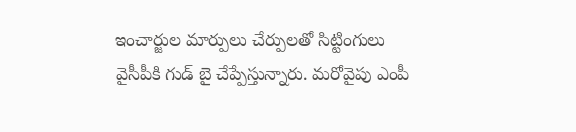ఇంచార్జుల మార్పులు చేర్పులతో సిట్టింగులు వైసీపీకి గుడ్ బై చేప్పేస్తున్నారు. మరోవైపు ఎంపీ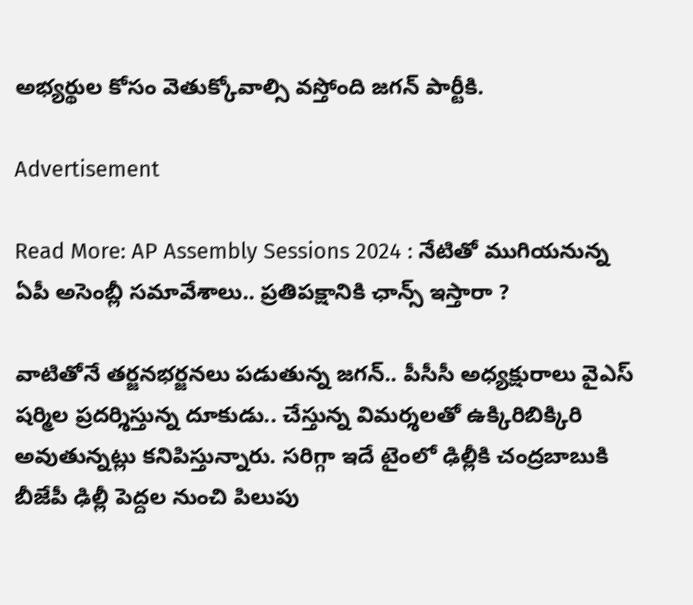అభ్యర్థుల కోసం వెతుక్కోవాల్సి వస్తోంది జగన్ పార్టీకి.

Advertisement

Read More: AP Assembly Sessions 2024 : నేటితో ముగియనున్న ఏపీ అసెంబ్లీ సమావేశాలు.. ప్రతిపక్షానికి ఛాన్స్ ఇస్తారా ?

వాటితోనే తర్జనభర్జనలు పడుతున్న జగన్‌.. పీసీసీ అధ్యక్షురాలు వైఎస్ షర్మిల ప్రదర్శిస్తున్న దూకుడు.. చేస్తున్న విమర్శలతో ఉక్కిరిబిక్కిరి అవుతున్నట్లు కనిపిస్తున్నారు. సరిగ్గా ఇదే టైంలో ఢిల్లీకి చంద్రబాబుకి బీజేపీ ఢిల్లీ పెద్దల నుంచి పిలుపు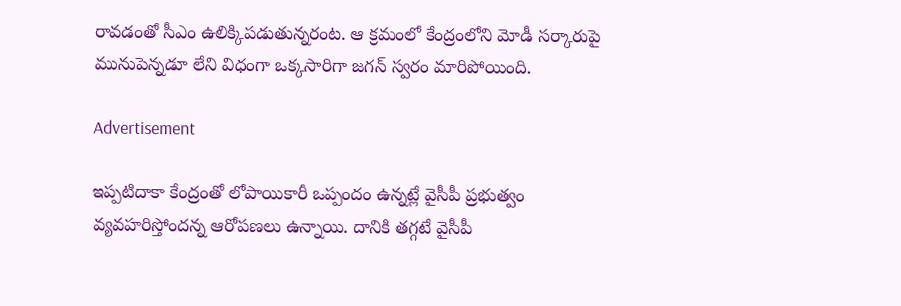రావడంతో సీఎం ఉలిక్కిపడుతున్నరంట. ఆ క్రమంలో కేంద్రంలోని మోడీ సర్కారుపై మునుపెన్నడూ లేని విధంగా ఒక్కసారిగా జగన్ స్వరం మారిపోయింది.

Advertisement

ఇప్పటిదాకా కేంద్రంతో లోపాయికారీ ఒప్పందం ఉన్నట్లే వైసీపీ ప్రభుత్వం వ్యవహరిస్తోందన్న ఆరోపణలు ఉన్నాయి. దానికి తగ్గటే వైసీపీ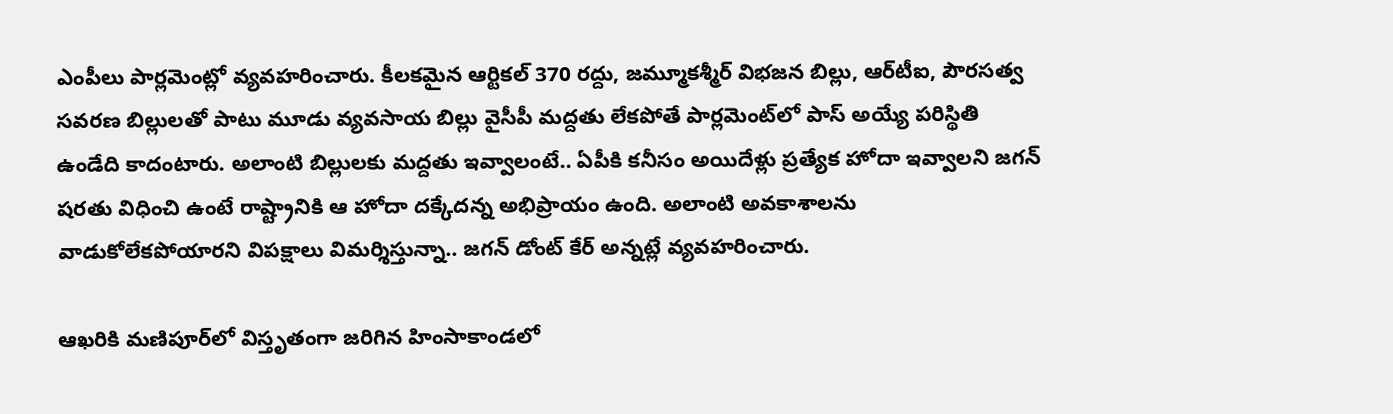ఎంపీలు పార్లమెంట్లో వ్యవహరించారు. కీలకమైన ఆర్టికల్‌ 370 రద్దు, జమ్మూకశ్మీర్‌ విభజన బిల్లు, ఆర్‌టీఐ, పౌరసత్వ సవరణ బిల్లులతో పాటు మూడు వ్యవసాయ బిల్లు వైసీపీ మద్దతు లేకపోతే పార్లమెంట్‌లో పాస్ అయ్యే పరిస్థితి ఉండేది కాదంటారు. అలాంటి బిల్లులకు మద్దతు ఇవ్వాలంటే.. ఏపీకి కనీసం అయిదేళ్లు ప్రత్యేక హోదా ఇవ్వాలని జగన్‌ షరతు విధించి ఉంటే రాష్ట్రానికి ఆ హోదా దక్కేదన్న అభిప్రాయం ఉంది. అలాంటి అవకాశాలను వాడుకోలేకపోయారని విపక్షాలు విమర్శిస్తున్నా.. జగన్ డోంట్ కేర్ అన్నట్లే వ్యవహరించారు.

ఆఖరికి మణిపూర్‌లో విస్తృతంగా జరిగిన హింసాకాండలో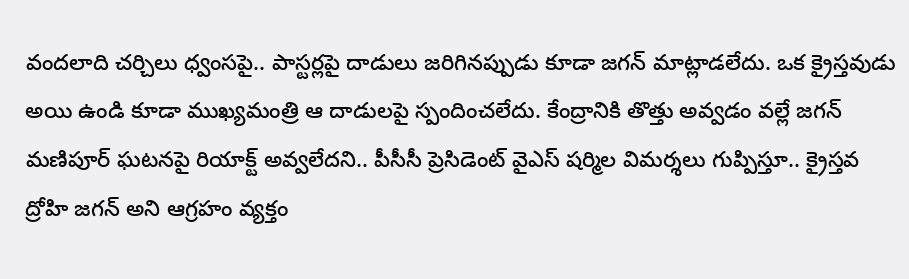వందలాది చర్చిలు ధ్వంసపై.. పాస్టర్లపై దాడులు జరిగినప్పుడు కూడా జగన్ మాట్లాడలేదు. ఒక క్రైస్తవుడు అయి ఉండి కూడా ముఖ్యమంత్రి ఆ దాడులపై స్పందించలేదు. కేంద్రానికి తొత్తు అవ్వడం వల్లే జగన్ మణిపూర్ ఘటనపై రియాక్ట్ అవ్వలేదని.. పీసీసీ ప్రెసిడెంట్ వైఎస్ షర్మిల విమర్శలు గుప్పిస్తూ.. క్రైస్తవ ద్రోహి జగన్ అని ఆగ్రహం వ్యక్తం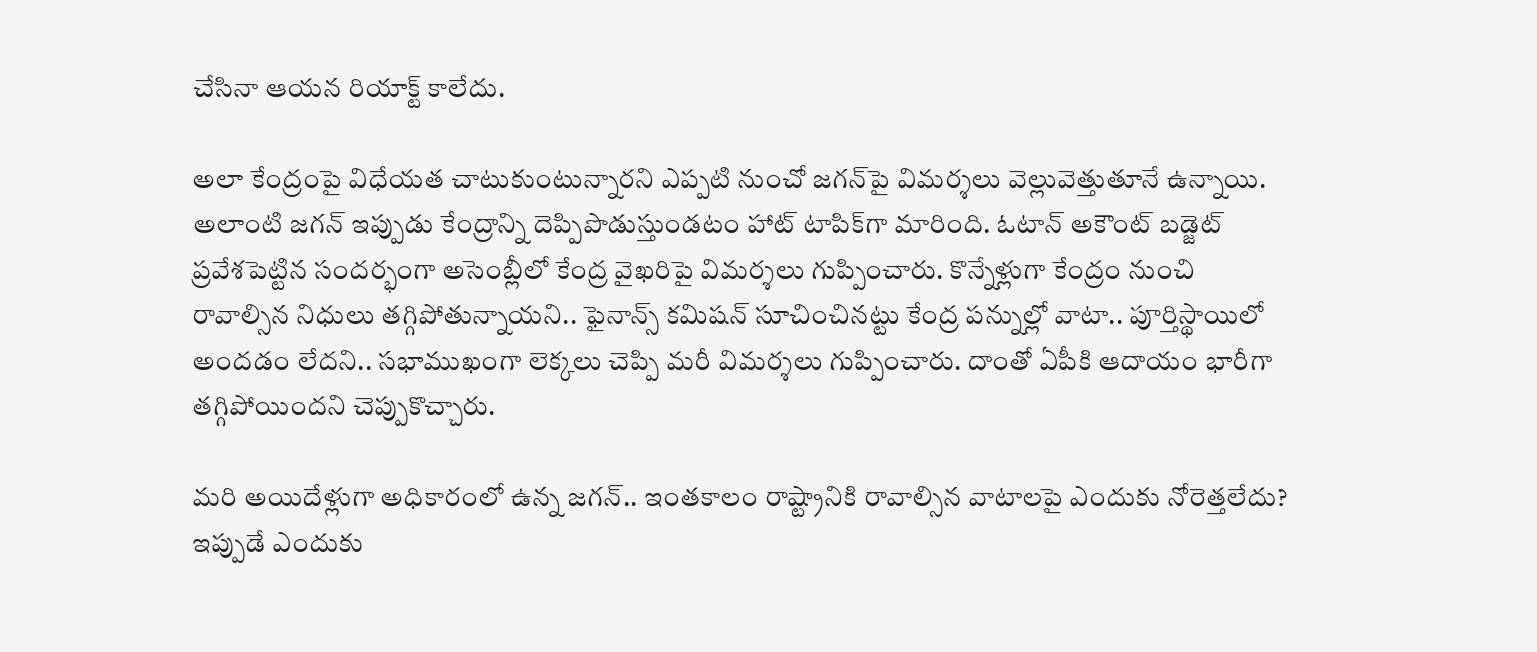చేసినా ఆయన రియాక్ట్ కాలేదు.

అలా కేంద్రంపై విధేయత చాటుకుంటున్నారని ఎప్పటి నుంచో జగన్‌పై విమర్శలు వెల్లువెత్తుతూనే ఉన్నాయి. అలాంటి జగన్ ఇప్పుడు కేంద్రాన్ని దెప్పిపొడుస్తుండటం హాట్ టాపిక్‌గా మారింది. ఓటాన్ అకౌంట్ బడ్జెట్ ప్రవేశపెట్టిన సందర్భంగా అసెంబ్లీలో కేంద్ర వైఖరిపై విమర్శలు గుప్పించారు. కొన్నేళ్లుగా కేంద్రం నుంచి రావాల్సిన నిధులు తగ్గిపోతున్నాయని.. ఫైనాన్స్ కమిషన్ సూచించినట్టు కేంద్ర పన్నుల్లో వాటా.. పూర్తిస్థాయిలో అందడం లేదని.. సభాముఖంగా లెక్కలు చెప్పి మరీ విమర్శలు గుప్పించారు. దాంతో ఏపీకి ఆదాయం భారీగా తగ్గిపోయిందని చెప్పుకొచ్చారు.

మరి అయిదేళ్లుగా అధికారంలో ఉన్న జగన్.. ఇంతకాలం రాష్ట్రానికి రావాల్సిన వాటాలపై ఎందుకు నోరెత్తలేదు? ఇప్పుడే ఎందుకు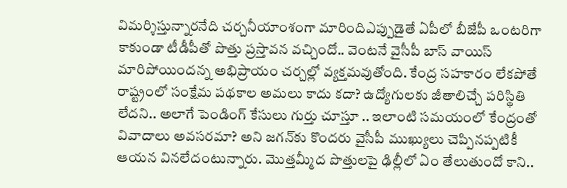విమర్శిస్తున్నారనేది చర్చనీయాంశంగా మారిందిఎప్పుడైతే ఏపీలో బీజేపీ ఒంటరిగా కాకుండా టీడీపీతో పొత్తు ప్రస్తావన వచ్చిందో.. వెంటనే వైసీపీ బాస్ వాయిస్ మారిపోయిందన్న అభిప్రాయం చర్చల్లో వ్యక్తమవుతోంది. కేంద్ర సహకారం లేకపోతే రాష్ట్రంలో సంక్షేమ పథకాల అమలు కాదు కదా? ఉద్యోగులకు జీతాలిచ్చే పరిస్థితి లేదని.. అలాగే పెండింగ్ కేసులు గుర్తు చూస్తూ .. ఇలాంటి సమయంలో కేంద్రంతో వివాదాలు అవసరమా? అని జగన్‌కు కొందరు వైసీపీ ముఖ్యులు చెప్పినప్పటికీ ఆయన వినలేదంటున్నారు. మొత్తమ్మీద పొత్తులపై ఢిల్లీలో ఏం తేలుతుందో కాని..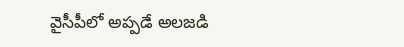వైసీపీలో అప్పడే అలజడి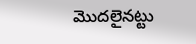మొదలైనట్టు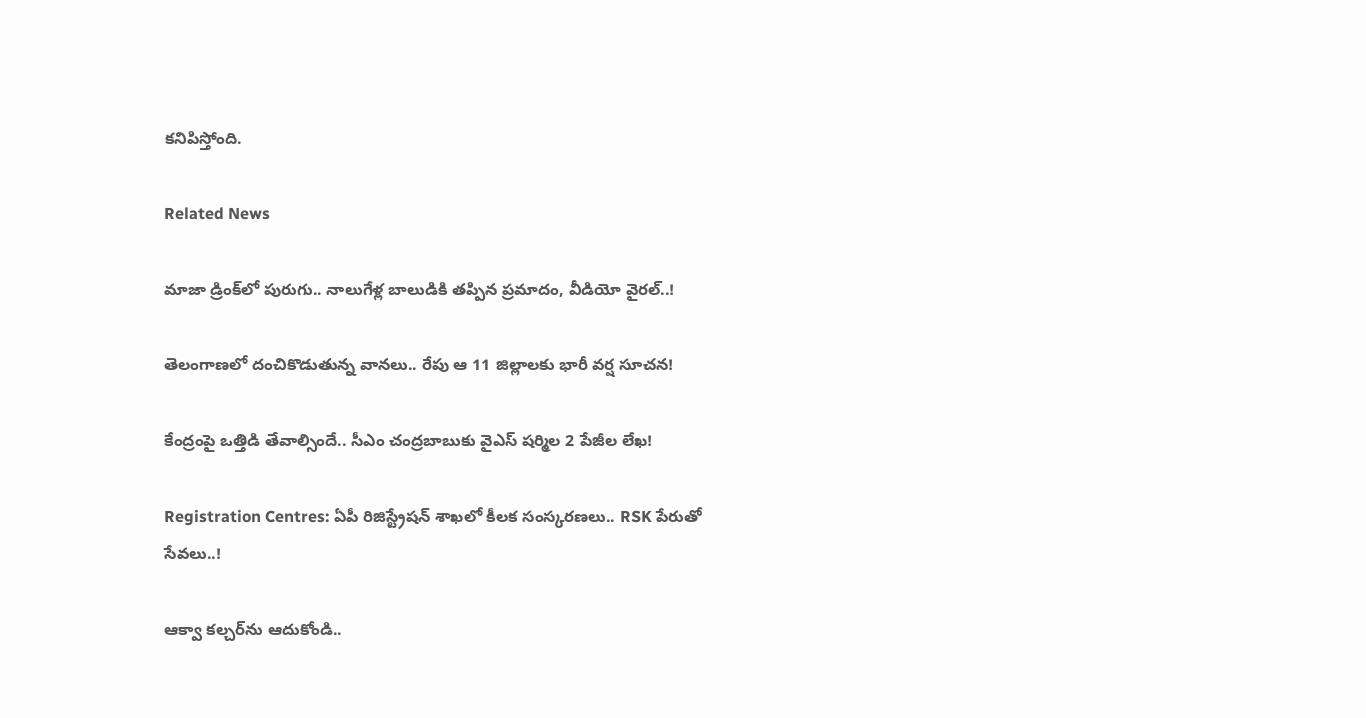కనిపిస్తోంది.

Related News

మాజా డ్రింక్‌లో పురుగు.. నాలుగేళ్ల బాలుడికి తప్పిన ప్రమాదం, వీడియో వైరల్..!

తెలంగాణలో దంచికొడుతున్న వానలు.. రేపు ఆ 11 జిల్లాలకు భారీ వర్ష సూచన!

కేంద్రంపై ఒత్తిడి తేవాల్సిందే.. సీఎం చంద్రబాబుకు వైఎస్ షర్మిల 2 పేజీల లేఖ!

Registration Centres: ఏపీ రిజిస్ట్రేషన్ శాఖలో కీలక సంస్కరణలు.. RSK పేరుతో సేవలు..!

ఆక్వా కల్చర్‌ను ఆదుకోండి..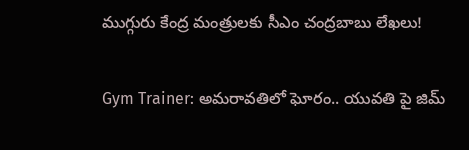ముగ్గురు కేంద్ర మంత్రులకు సీఎం చంద్రబాబు లేఖలు!

Gym Trainer: అమరావతిలో ఘోరం.. యువతి పై జిమ్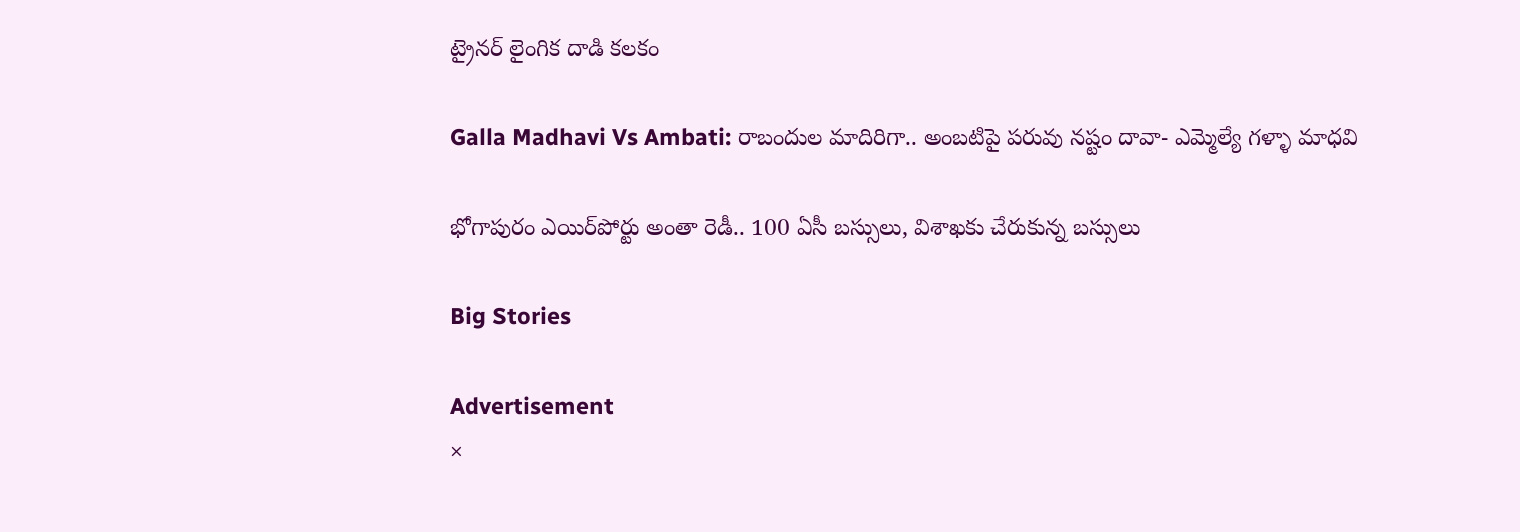ట్రైనర్ లైంగిక దాడి కలకం

Galla Madhavi Vs Ambati: రాబందుల మాదిరిగా.. అంబటిపై పరువు నష్టం దావా- ఎమ్మెల్యే గళ్ళా మాధవి

భోగాపురం ఎయిర్‌పోర్టు అంతా రెడీ.. 100 ఏసీ బస్సులు, విశాఖకు చేరుకున్న బస్సులు

Big Stories

Advertisement
×